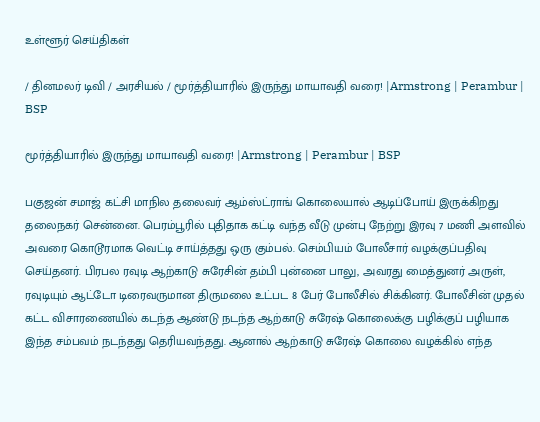உள்ளூர் செய்திகள்

/ தினமலர் டிவி / அரசியல் / மூர்த்தியாரில் இருந்து மாயாவதி வரை! |Armstrong | Perambur | BSP

மூர்த்தியாரில் இருந்து மாயாவதி வரை! |Armstrong | Perambur | BSP

பகுஜன் சமாஜ் கட்சி மாநில தலைவர் ஆம்ஸ்ட்ராங் கொலையால் ஆடிப்போய் இருக்கிறது தலைநகர் சென்னை. பெரம்பூரில் புதிதாக கட்டி வந்த வீடு முன்பு நேற்று இரவு 7 மணி அளவில் அவரை கொடூரமாக வெட்டி சாய்த்தது ஒரு கும்பல். செம்பியம் போலீசார் வழக்குப்பதிவு செய்தனர். பிரபல ரவுடி ஆற்காடு சுரேசின் தம்பி புன்னை பாலு, அவரது மைத்துனர் அருள், ரவுடியும் ஆட்டோ டிரைவருமான திருமலை உட்பட 8 பேர் போலீசில் சிக்கினர். போலீசின் முதல் கட்ட விசாரணையில் கடந்த ஆண்டு நடந்த ஆற்காடு சுரேஷ் கொலைக்கு பழிக்குப் பழியாக இந்த சம்பவம் நடந்தது தெரியவந்தது. ஆனால் ஆற்காடு சுரேஷ் கொலை வழக்கில் எந்த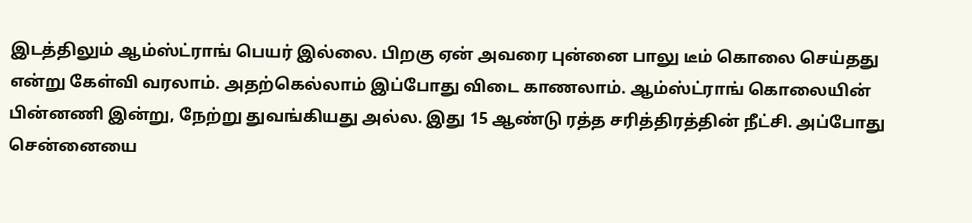இடத்திலும் ஆம்ஸ்ட்ராங் பெயர் இல்லை. பிறகு ஏன் அவரை புன்னை பாலு டீம் கொலை செய்தது என்று கேள்வி வரலாம். அதற்கெல்லாம் இப்போது விடை காணலாம். ஆம்ஸ்ட்ராங் கொலையின் பின்னணி இன்று, நேற்று துவங்கியது அல்ல. இது 15 ஆண்டு ரத்த சரித்திரத்தின் நீட்சி. அப்போது சென்னையை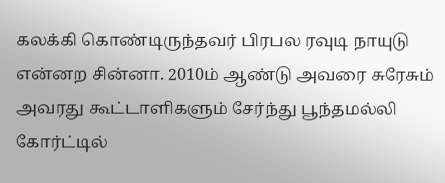கலக்கி கொண்டிருந்தவர் பிரபல ரவுடி நாயுடு என்னற சின்னா. 2010ம் ஆண்டு அவரை சுரேசும் அவரது கூட்டாளிகளும் சேர்ந்து பூந்தமல்லி கோர்ட்டில்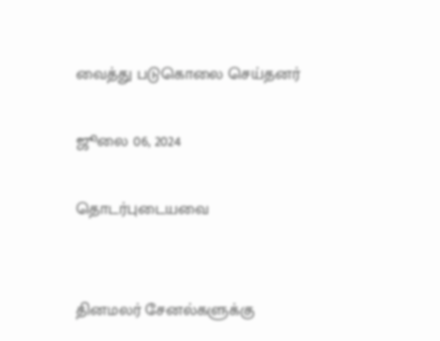வைத்து படுகொலை செய்தனர்

ஜூலை 06, 2024

தொடர்புடையவை


தினமலர் சேனல்களுக்கு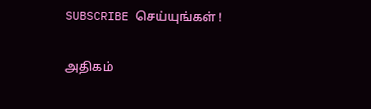SUBSCRIBE செய்யுங்கள் !

அதிகம்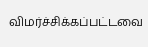விமர்ச்சிக்கப்பட்டவை